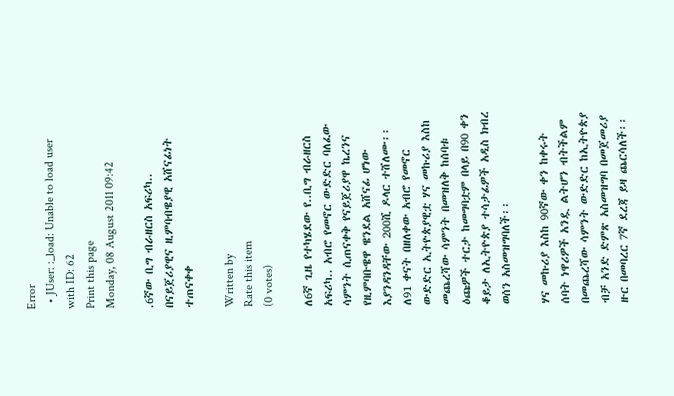Error
  • JUser: :_load: Unable to load user with ID: 62
Print this page
Monday, 08 August 2011 09:42

.6ኛው ቢግ ብራዘርስ አፍሪካ.. በናይጀሪያዊና ዚምባብዌያዊ አሸናፊነት ተጠናቀቀ

Written by
Rate this item
(0 votes)

ለ6ኛ ጊዜ የተካሄደው የ..ቢግ ብራዘርስ አፍሪካ.. አብሮ የመኖር ውድድር ባለፈው ሳምንት ሲጠናቀቅ የናይጀሪያዋ ኬረንና የዚምባቡዌዋ ዌንደል አሸናፊ ሆነው እያንዳንዳቸው 200ሺ ዶላር ተሸለሙ፡፡ ለ91 ቀናት በዘለቀው አብሮ የመኖር ውድድር ኢትዮጵያዊቷ ሃና መኩሪያ እስከ መጨረሻው ሳምንት በመዝለቅ ከሰባቱ ዕጩዎች ተርታ ከመግባቷም በላይ በ90 ቀን ቆይታ ለኢትዮጵያ ተሳታፊዎች አዲስ ክብረ ወሰን አስመዝግባለች፡፡

ሃና መኩሪያ እስከ 90ኛው ቀን ከቀሩት ሰባት ነዋሪዎች አንዷ ልትሆን ብትችልም  በመጨረሻው ሳምንት ውድድር ከኢትዮጵያ ብቻ አንድ ድምጽ አስመዝግባ በመጀመሪያ ዙር በመባረር 7ኛ ደረጃ ይዛ ጨርሳለች፡፡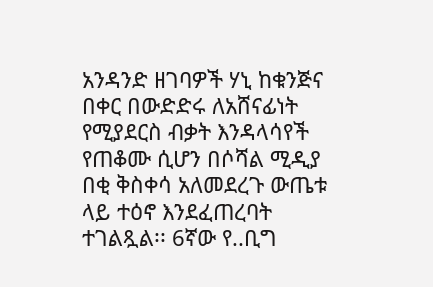አንዳንድ ዘገባዎች ሃኒ ከቁንጅና በቀር በውድድሩ ለአሸናፊነት የሚያደርስ ብቃት እንዳላሳየች የጠቆሙ ሲሆን በሶሻል ሚዲያ በቂ ቅስቀሳ አለመደረጉ ውጤቱ ላይ ተዕኖ እንደፈጠረባት ተገልጿል፡፡ 6ኛው የ..ቢግ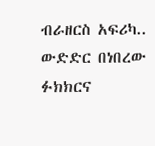ብራዘርስ አፍሪካ.. ውድድር በነበረው ፉክክርና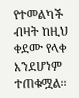የተመልካች ብዛት ከዚህ ቀደሙ የላቀ እንደሆነም ተጠቁሟል፡፡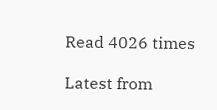Read 4026 times

Latest from